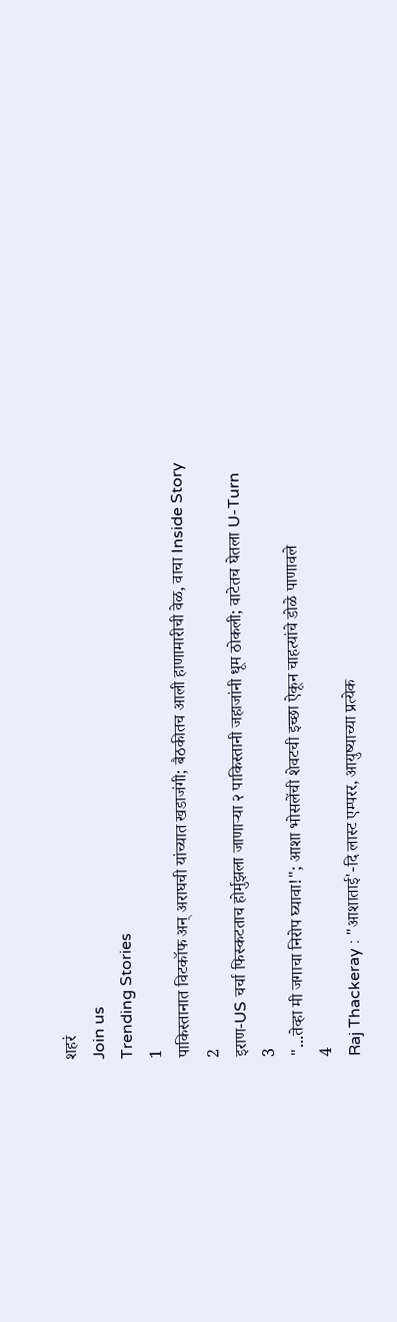शहरं
Join us
Trending Stories
1
पाकिस्तानात विटकॉफ अन् अराघची यांच्यात खडाजंगी; बैठकीतच आली हाणामारीची वेळ, वाचा Inside Story
2
इराण-US चर्चा फिस्कटताच होर्मुझला जाणाऱ्या २ पाकिस्तानी जहाजांनी धूम ठोकली; वाटेतच घेतला U-Turn
3
"...तेव्हा मी जगाचा निरोप घ्यावा!"; आशा भोसलेंची शेवटची इच्छा ऐकून चाहत्यांचे डोळे पाणावले
4
Raj Thackeray : "आशाताई'-दि लास्ट एम्परर, आयुष्याच्या प्रत्येक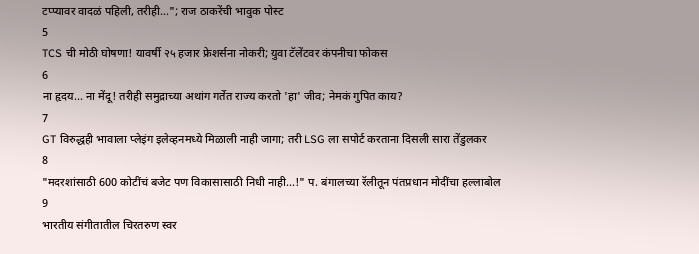टप्प्यावर वादळं पहिली, तरीही..."; राज ठाकरेंची भावुक पोस्ट
5
TCS ची मोठी घोषणा! यावर्षी २५ हजार फ्रेशर्सना नोकरी; युवा टॅलेंटवर कंपनीचा फोकस
6
ना हृदय... ना मेंदू! तरीही समुद्राच्या अथांग गर्तेत राज्य करतो 'हा' जीव; नेमकं गुपित काय?
7
GT विरुद्धही भावाला प्लेइंग इलेव्हनमध्ये मिळाली नाही जागा; तरी LSG ला सपोर्ट करताना दिसली सारा तेंडुलकर
8
"मदरशांसाठी 600 कोटींचं बजेट पण विकासासाठी निधी नाही...!" प. बंगालच्या रॅलीतून पंतप्रधान मोदींचा हल्लाबोल
9
भारतीय संगीतातील चिरतरुण स्वर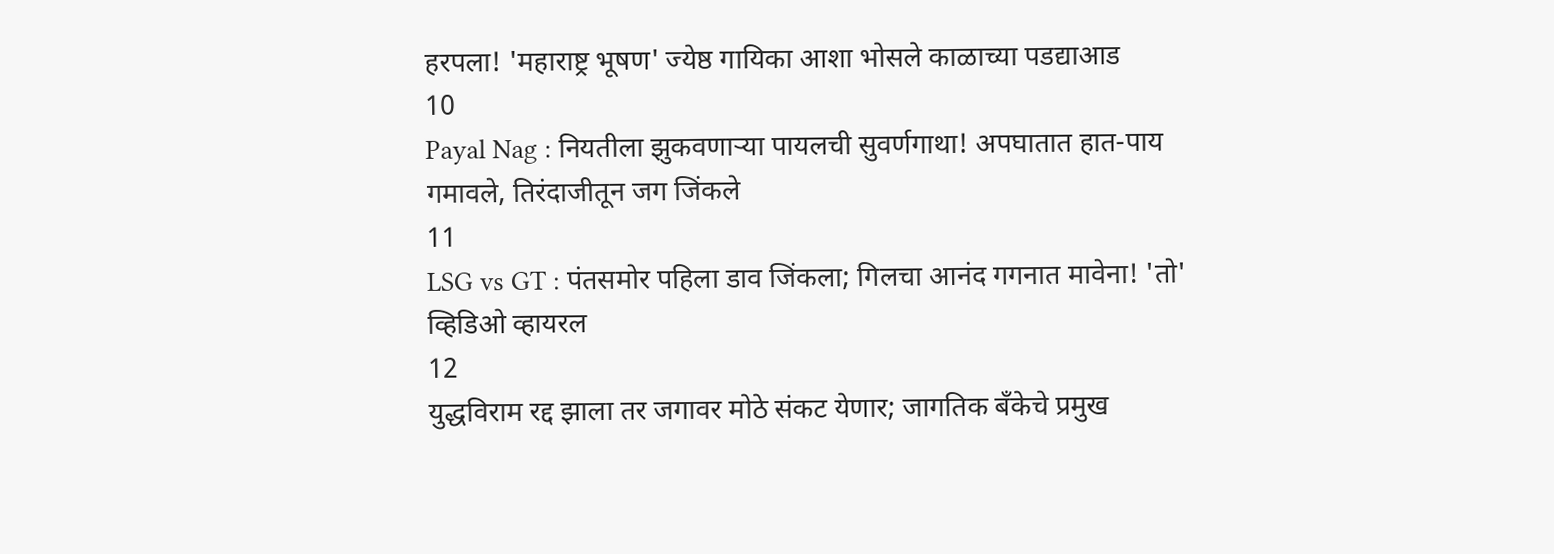हरपला! 'महाराष्ट्र भूषण' ज्येष्ठ गायिका आशा भोसले काळाच्या पडद्याआड
10
Payal Nag : नियतीला झुकवणाऱ्या पायलची सुवर्णगाथा! अपघातात हात-पाय गमावले, तिरंदाजीतून जग जिंकले
11
LSG vs GT : पंतसमोर पहिला डाव जिंकला; गिलचा आनंद गगनात मावेना! 'तो' व्हिडिओ व्हायरल
12
युद्धविराम रद्द झाला तर जगावर मोठे संकट येणार; जागतिक बँकेचे प्रमुख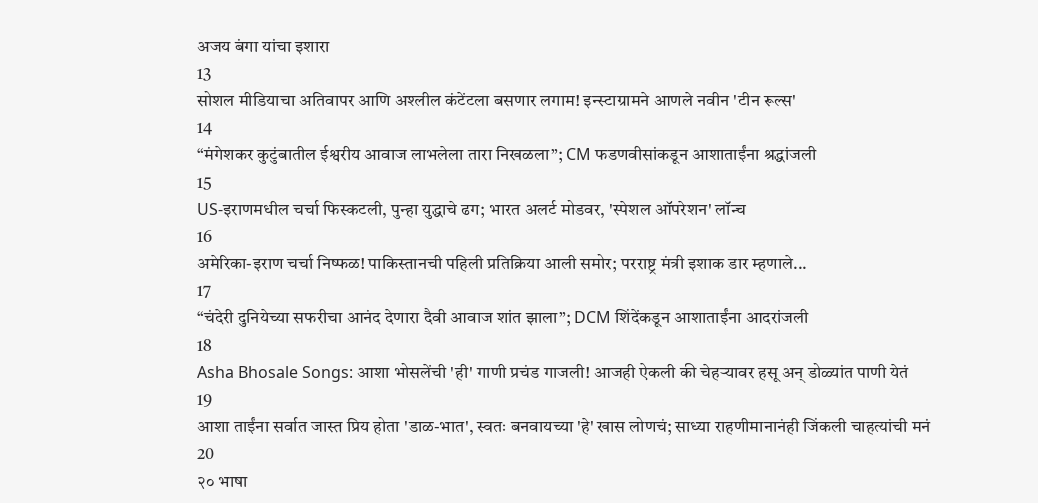अजय बंगा यांचा इशारा
13
सोशल मीडियाचा अतिवापर आणि अश्लील कंटेंटला बसणार लगाम! इन्स्टाग्रामने आणले नवीन 'टीन रूल्स'
14
“मंगेशकर कुटुंबातील ईश्वरीय आवाज लाभलेला तारा निखळला”; CM फडणवीसांकडून आशाताईंना श्रद्धांजली
15
US-इराणमधील चर्चा फिस्कटली, पुन्हा युद्धाचे ढग; भारत अलर्ट मोडवर, 'स्पेशल ऑपरेशन' लॉन्च
16
अमेरिका-इराण चर्चा निष्फळ! पाकिस्तानची पहिली प्रतिक्रिया आली समोर; परराष्ट्र मंत्री इशाक डार म्हणाले...
17
“चंदेरी दुनियेच्या सफरीचा आनंद देणारा दैवी आवाज शांत झाला”; DCM शिंदेंकडून आशाताईंना आदरांजली
18
Asha Bhosale Songs: आशा भोसलेंची 'ही' गाणी प्रचंड गाजली! आजही ऐकली की चेहऱ्यावर हसू अन् डोळ्यांत पाणी येतं
19
आशा ताईंना सर्वात जास्त प्रिय होता 'डाळ-भात', स्वतः बनवायच्या 'हे' खास लोणचं; साध्या राहणीमानानंही जिंकली चाहत्यांची मनं
20
२० भाषा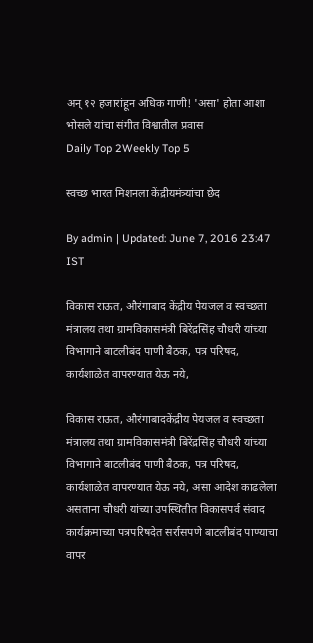अन् १२ हजारांहून अधिक गाणी! 'असा' होता आशा भोसले यांचा संगीत विश्वातील प्रवास
Daily Top 2Weekly Top 5

स्वच्छ भारत मिशनला केंद्रीयमंत्र्यांचा छेद

By admin | Updated: June 7, 2016 23:47 IST

विकास राऊत, औरंगाबाद केंद्रीय पेयजल व स्वच्छता मंत्रालय तथा ग्रामविकासमंत्री बिरेंद्रसिंह चौधरी यांच्या विभागाने बाटलीबंद पाणी बैठक, पत्र परिषद, कार्यशाळेत वापरण्यात येऊ नये,

विकास राऊत, औरंगाबादकेंद्रीय पेयजल व स्वच्छता मंत्रालय तथा ग्रामविकासमंत्री बिरेंद्रसिंह चौधरी यांच्या विभागाने बाटलीबंद पाणी बैठक, पत्र परिषद, कार्यशाळेत वापरण्यात येऊ नये, असा आदेश काढलेला असताना चौधरी यांच्या उपस्थितीत विकासपर्व संवाद कार्यक्रमाच्या पत्रपरिषदेत सर्रासपणे बाटलीबंद पाण्याचा वापर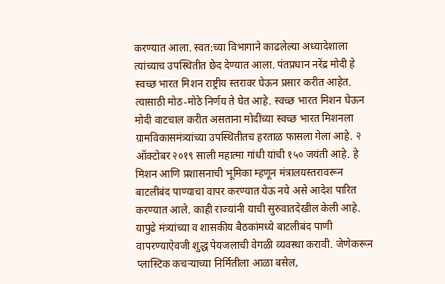करण्यात आला. स्वत:च्या विभागाने काढलेल्या अध्यादेशाला त्यांच्याच उपस्थितीत छेद देण्यात आला. पंतप्रधान नरेंद्र मोदी हे स्वच्छ भारत मिशन राष्ट्रीय स्तरावर घेऊन प्रसार करीत आहेत. त्यासाठी मोठ-मोठे निर्णय ते घेत आहे. स्वच्छ भारत मिशन घेऊन मोदी वाटचाल करीत असताना मोदींच्या स्वच्छ भारत मिशनला ग्रामविकासमंत्र्यांच्या उपस्थितीतच हरताळ फासला गेला आहे. २ ऑक्टोबर २०१९ साली महात्मा गांधी यांची १५० जयंती आहे. हे मिशन आणि प्रशासनाची भूमिका म्हणून मंत्रालयस्तरावरून बाटलीबंद पाण्याचा वापर करण्यात येऊ नये असे आदेश पारित करण्यात आले. काही राज्यांनी याची सुरुवातदेखील केली आहे. यापुढे मंत्र्यांच्या व शासकीय बैठकांमध्ये बाटलीबंद पाणी वापरण्याऐवजी शुद्ध पेयजलाची वेगळी व्यवस्था करावी. जेणेकरून प्लास्टिक कचऱ्याच्या निर्मितीला आळा बसेल,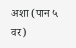अशा (पान ५ वर)